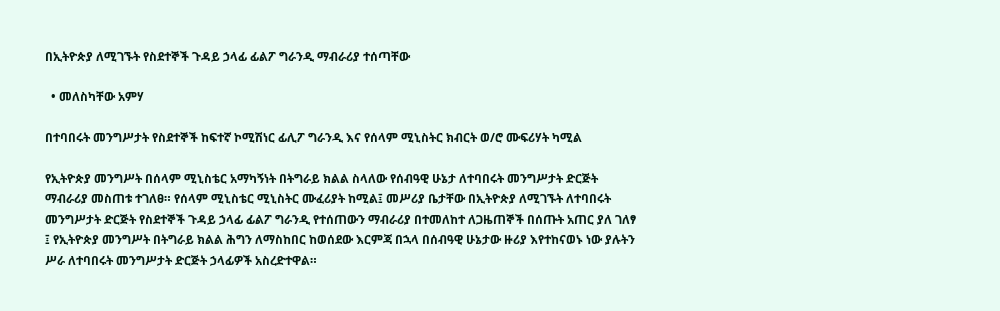በኢትዮጵያ ለሚገኙት የስደተኞች ጉዳይ ኃላፊ ፊልፖ ግራንዲ ማብራሪያ ተሰጣቸው

  • መለስካቸው አምሃ

በተባበሩት መንግሥታት የስደተኞች ከፍተኛ ኮሚሽነር ፊሊፖ ግራንዲ እና የሰላም ሚኒስትር ክብርት ወ/ሮ ሙፍሪሃት ካሚል

የኢትዮጵያ መንግሥት በሰላም ሚኒስቴር አማካኝነት በትግራይ ክልል ስላለው የሰብዓዊ ሁኔታ ለተባበሩት መንግሥታት ድርጅት ማብራሪያ መስጠቱ ተገለፀ። የሰላም ሚኒስቴር ሚኒስትር ሙፈሪያት ከሚል፤ መሥሪያ ቤታቸው በኢትዮጵያ ለሚገኙት ለተባበሩት መንግሥታት ድርጅት የስደተኞች ጉዳይ ኃላፊ ፊልፖ ግራንዲ የተሰጠውን ማብራሪያ በተመለከተ ለጋዜጠኞች በሰጡት አጠር ያለ ገለፃ ፤ የኢትዮጵያ መንግሥት በትግራይ ክልል ሕግን ለማስከበር ከወሰደው እርምጃ በኋላ በሰብዓዊ ሁኔታው ዙሪያ እየተከናወኑ ነው ያሉትን ሥራ ለተባበሩት መንግሥታት ድርጅት ኃላፊዎች አስረድተዋል።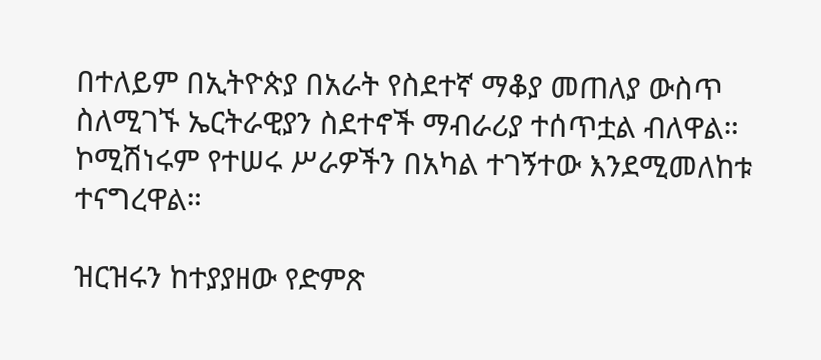በተለይም በኢትዮጵያ በአራት የስደተኛ ማቆያ መጠለያ ውስጥ ስለሚገኙ ኤርትራዊያን ስደተኖች ማብራሪያ ተሰጥቷል ብለዋል። ኮሚሽነሩም የተሠሩ ሥራዎችን በአካል ተገኝተው እንደሚመለከቱ ተናግረዋል።

ዝርዝሩን ከተያያዘው የድምጽ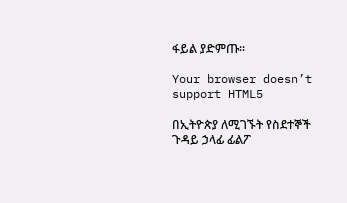ፋይል ያድምጡ፡፡

Your browser doesn’t support HTML5

በኢትዮጵያ ለሚገኙት የስደተኞች ጉዳይ ኃላፊ ፊልፖ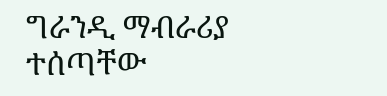ግራንዲ ማብራሪያ ተሰጣቸው